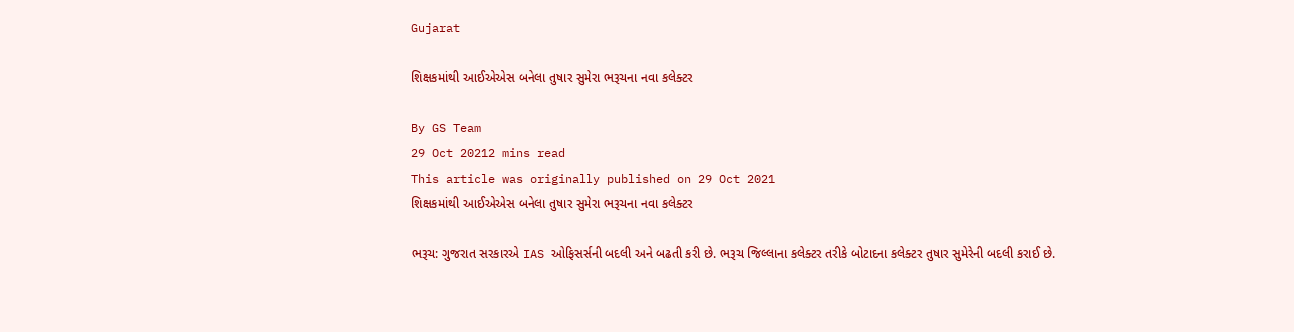Gujarat

શિક્ષકમાંથી આઈએએસ બનેલા તુષાર સુમેરા ભરૂચના નવા કલેક્ટર

By GS Team
29 Oct 20212 mins read
This article was originally published on 29 Oct 2021
શિક્ષકમાંથી આઈએએસ બનેલા તુષાર સુમેરા ભરૂચના નવા કલેક્ટર

ભરૂચ: ગુજરાત સરકારએ IAS ઓફિસર્સની બદલી અને બઢતી કરી છે. ભરૂચ જિલ્લાના કલેક્ટર તરીકે બોટાદના કલેક્ટર તુષાર સુમેરેની બદલી કરાઈ છે.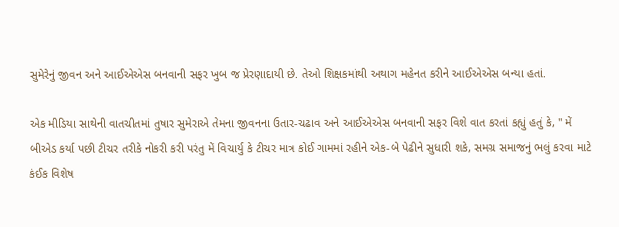સુમેરેનું જીવન અને આઈએએસ બનવાની સફર ખુબ જ પ્રેરણાદાયી છે. તેઓ શિક્ષકમાંથી અથાગ મહેનત કરીને આઈએએસ બન્યા હતાં.

એક મીડિયા સાથેની વાતચીતમાં તુષાર સુમેરાએ તેમના જીવનના ઉતાર-ચઢાવ અને આઈએએસ બનવાની સફર વિશે વાત કરતાં કહ્યું હતું કે, " મેં બીએડ કર્યા પછી ટીચર તરીકે નોકરી કરી પરંતુ મેં વિચાર્યુ કે ટીચર માત્ર કોઈ ગામમાં રહીને એક-બે પેઢીને સુધારી શકે, સમગ્ર સમાજનું ભલું કરવા માટે કંઈક વિશેષ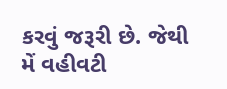કરવું જરૂરી છે. જેથી મેં વહીવટી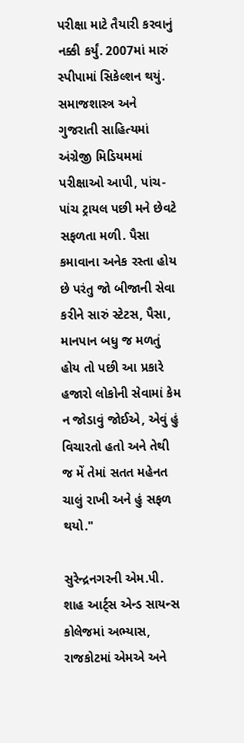પરીક્ષા માટે તૈયારી કરવાનું નક્કી કર્યું. 2007માં મારું સ્પીપામાં સિકેલ્શન થયું. સમાજશાસ્ત્ર અને ગુજરાતી સાહિત્યમાં અંગ્રેજી મિડિયમમાં પરીક્ષાઓ આપી, પાંચ-પાંચ ટ્રાયલ પછી મને છેવટે સફળતા મળી. પૈસા કમાવાના અનેક રસ્તા હોય છે પરંતુ જો બીજાની સેવા કરીને સારું સ્ટેટસ, પૈસા, માનપાન બધુ જ મળતું હોય તો પછી આ પ્રકારે હજારો લોકોની સેવામાં કેમ ન જોડાવું જોઈએ, એવું હું વિચારતો હતો અને તેથી જ મેં તેમાં સતત મહેનત ચાલું રાખી અને હું સફળ થયો."

સુરેન્દ્રનગરની એમ.પી. શાહ આર્ટ્સ એન્ડ સાયન્સ કોલેજમાં અભ્યાસ, રાજકોટમાં એમએ અને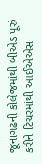જૂનાગઢની કોલેજમાંથી બીએડ પૂરું કરીને ટિચરમાંથી આઈએએસ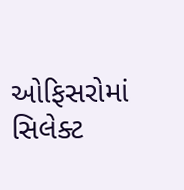ઓફિસરોમાં સિલેક્ટ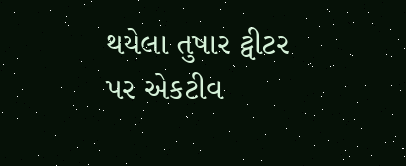થયેલા તુષાર ટ્વીટર પર એકટીવ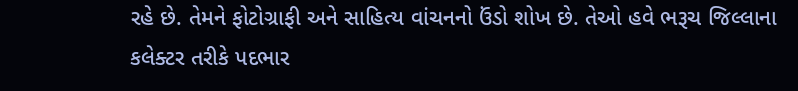રહે છે. તેમને ફોટોગ્રાફી અને સાહિત્ય વાંચનનો ઉંડો શોખ છે. તેઓ હવે ભરૂચ જિલ્લાના કલેક્ટર તરીકે પદભાર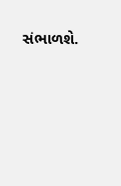સંભાળશે.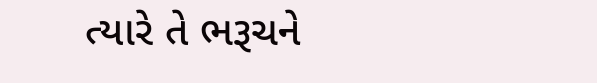ત્યારે તે ભરૂચને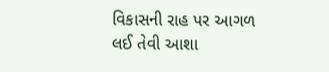વિકાસની રાહ પર આગળ લઈ તેવી આશા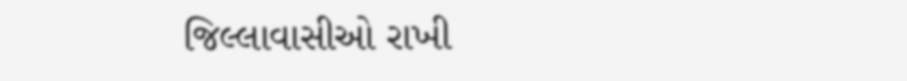જિલ્લાવાસીઓ રાખી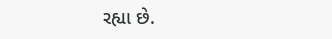રહ્યા છે.